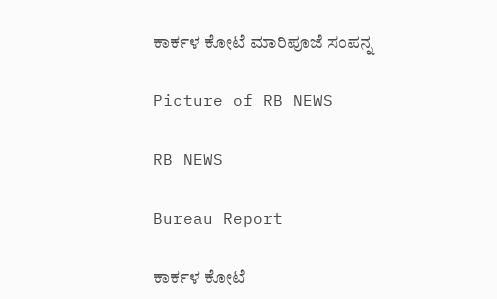ಕಾರ್ಕಳ ಕೋಟೆ ಮಾರಿಪೂಜೆ ಸಂಪನ್ನ

Picture of RB NEWS

RB NEWS

Bureau Report

ಕಾರ್ಕಳ ಕೋಟೆ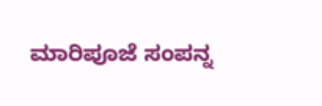ಮಾರಿಪೂಜೆ ಸಂಪನ್ನ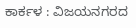ಕಾರ್ಕಳ : ವಿಜಯನಗರದ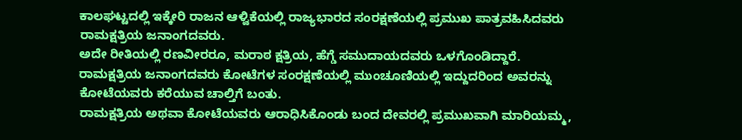ಕಾಲಘಟ್ಟದಲ್ಲಿ ಇಕ್ಕೇರಿ ರಾಜನ ಆಳ್ವಿಕೆಯಲ್ಲಿ ರಾಜ್ಯಭಾರದ ಸಂರಕ್ಷಣೆಯಲ್ಲಿ ಪ್ರಮುಖ ಪಾತ್ರವಹಿಸಿದವರು ರಾಮಕ್ಷತ್ರಿಯ ಜನಾಂಗದವರು.
ಅದೇ ರೀತಿಯಲ್ಲಿ ರಣವೀರರೂ, ಮರಾಠ ಕ್ಷತ್ರಿಯ, ಹೆಗ್ಡೆ ಸಮುದಾಯದವರು ಒಳಗೊಂಡಿದ್ದಾರೆ.
ರಾಮಕ್ಷತ್ರಿಯ ಜನಾಂಗದವರು ಕೋಟೆಗಳ ಸಂರಕ್ಷಣೆಯಲ್ಲಿ ಮುಂಚೂಣಿಯಲ್ಲಿ ಇದ್ದುದರಿಂದ ಅವರನ್ನು ಕೋಟೆಯವರು ಕರೆಯುವ ಚಾಲ್ತಿಗೆ ಬಂತು.
ರಾಮಕ್ಷತ್ರಿಯ ಅಥವಾ ಕೋಟೆಯವರು ಆರಾಧಿಸಿಕೊಂಡು ಬಂದ ದೇವರಲ್ಲಿ ಪ್ರಮುಖವಾಗಿ ಮಾರಿಯಮ್ಮ,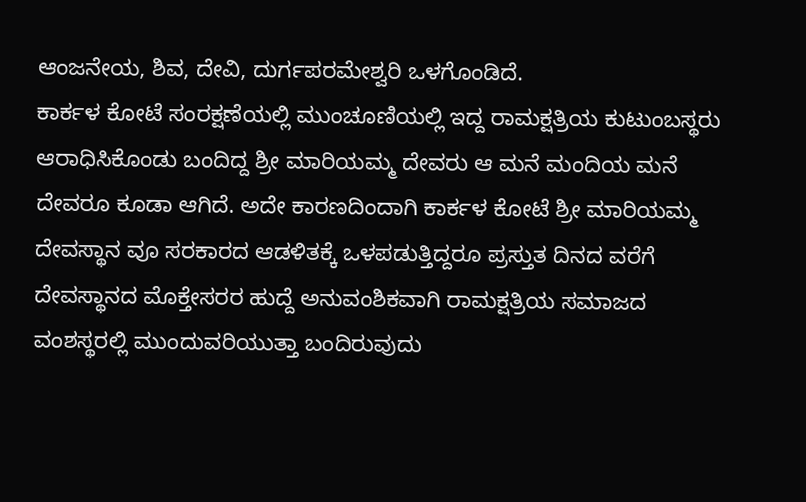ಆಂಜನೇಯ, ಶಿವ, ದೇವಿ, ದುರ್ಗಪರಮೇಶ್ವರಿ ಒಳಗೊಂಡಿದೆ.
ಕಾರ್ಕಳ ಕೋಟೆ ಸಂರಕ್ಷಣೆಯಲ್ಲಿ ಮುಂಚೂಣಿಯಲ್ಲಿ ಇದ್ದ ರಾಮಕ್ಷತ್ರಿಯ ಕುಟುಂಬಸ್ಥರು ಆರಾಧಿಸಿಕೊಂಡು ಬಂದಿದ್ದ ಶ್ರೀ ಮಾರಿಯಮ್ಮ ದೇವರು ಆ ಮನೆ ಮಂದಿಯ ಮನೆ ದೇವರೂ ಕೂಡಾ ಆಗಿದೆ. ಅದೇ ಕಾರಣದಿಂದಾಗಿ ಕಾರ್ಕಳ ಕೋಟೆ ಶ್ರೀ ಮಾರಿಯಮ್ಮ ದೇವಸ್ಥಾನ ವೂ ಸರಕಾರದ ಆಡಳಿತಕ್ಕೆ ಒಳಪಡುತ್ತಿದ್ದರೂ ಪ್ರಸ್ತುತ ದಿನದ ವರೆಗೆ ದೇವಸ್ಥಾನದ ಮೊಕ್ತೇಸರರ ಹುದ್ದೆ ಅನುವಂಶಿಕವಾಗಿ ರಾಮಕ್ಷತ್ರಿಯ ಸಮಾಜದ ವಂಶಸ್ಥರಲ್ಲಿ ಮುಂದುವರಿಯುತ್ತಾ ಬಂದಿರುವುದು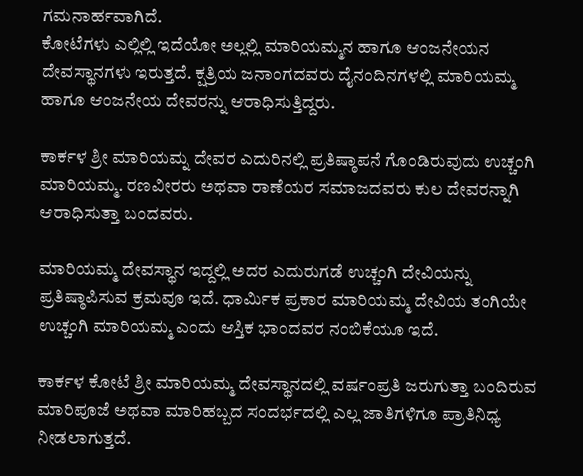ಗಮನಾರ್ಹವಾಗಿದೆ.
ಕೋಟೆಗಳು ಎಲ್ಲಿಲ್ಲಿ ಇದೆಯೋ ಅಲ್ಲಲ್ಲಿ ಮಾರಿಯಮ್ಮನ ಹಾಗೂ ಆಂಜನೇಯನ ದೇವಸ್ಥಾನಗಳು ಇರುತ್ತದೆ. ಕ್ಷತ್ರಿಯ ಜನಾಂಗದವರು ದೈನಂದಿನಗಳಲ್ಲಿ ಮಾರಿಯಮ್ಮ ಹಾಗೂ ಆಂಜನೇಯ ದೇವರನ್ನು ಆರಾಧಿಸುತ್ತಿದ್ದರು.

ಕಾರ್ಕಳ ಶ್ರೀ ಮಾರಿಯಮ್ನ ದೇವರ ಎದುರಿನಲ್ಲಿ ಪ್ರತಿಷ್ಠಾಪನೆ ಗೊಂಡಿರುವುದು ಉಚ್ಚಂಗಿ ಮಾರಿಯಮ್ಮ. ರಣವೀರರು ಅಥವಾ ರಾಣೆಯರ ಸಮಾಜದವರು ಕುಲ ದೇವರನ್ನಾಗಿ ಆರಾಧಿಸುತ್ತಾ‌ ಬಂದವರು.

ಮಾರಿಯಮ್ಮ ದೇವಸ್ಥಾನ ಇದ್ದಲ್ಲಿ ಅದರ ಎದುರುಗಡೆ ಉಚ್ಚಂಗಿ ದೇವಿಯನ್ನು ಪ್ರತಿಷ್ಠಾಪಿಸುವ ಕ್ರಮವೂ ಇದೆ. ಧಾರ್ಮಿಕ ಪ್ರಕಾರ ಮಾರಿಯಮ್ಮ ದೇವಿಯ ತಂಗಿಯೇ ಉಚ್ಚಂಗಿ ಮಾರಿಯಮ್ಮ ಎಂದು ಆಸ್ತಿಕ ಭಾಂದವರ ನಂಬಿಕೆಯೂ ಇದೆ.

ಕಾರ್ಕಳ ಕೋಟೆ ಶ್ರೀ ಮಾರಿಯಮ್ಮ ದೇವಸ್ಥಾನದಲ್ಲಿ ವರ್ಷಂಪ್ರತಿ ಜರುಗುತ್ತಾ ಬಂದಿರುವ ಮಾರಿಪೂಜೆ ಅಥವಾ ಮಾರಿಹಬ್ಬದ ಸಂದರ್ಭದಲ್ಲಿ ಎಲ್ಲ ಜಾತಿಗಳಿಗೂ ಪ್ರಾತಿನಿಧ್ಯ ನೀಡಲಾಗುತ್ತದೆ.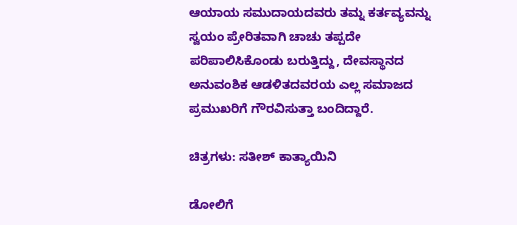ಆಯಾಯ ಸಮುದಾಯದವರು ತಮ್ನ ಕರ್ತವ್ಯವನ್ನು ಸ್ವಯಂ ಪ್ರೇರಿತವಾಗಿ ಚಾಚು ತಪ್ಪದೇ ಪರಿಪಾಲಿಸಿಕೊಂಡು ಬರುತ್ತಿದ್ದು, ದೇವಸ್ಥಾನದ ಅನುವಂಶಿಕ ಆಡಳಿತದವರಯ ಎಲ್ಲ ಸಮಾಜದ ಪ್ರಮುಖರಿಗೆ ಗೌರವಿಸುತ್ತಾ ಬಂದಿದ್ದಾರೆ.

ಚಿತ್ರಗಳು: ಸತೀಶ್ ಕಾತ್ಯಾಯಿನಿ

ಡೋಲಿಗೆ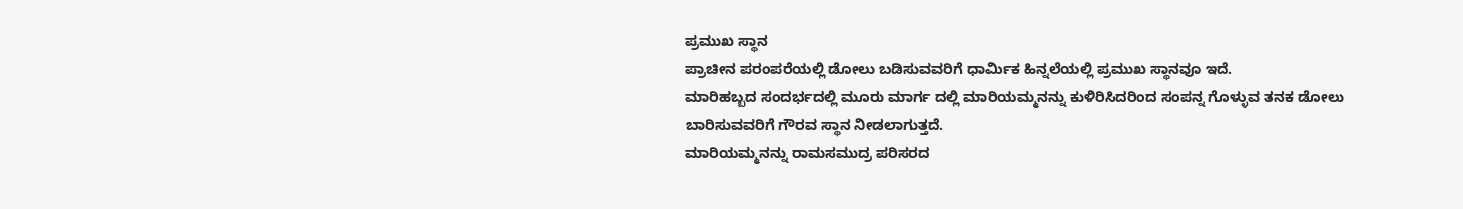ಪ್ರಮುಖ ಸ್ಥಾನ
ಪ್ರಾಚೀನ ಪರಂಪರೆಯಲ್ಲಿ ಡೋಲು ಬಡಿಸುವವರಿಗೆ ಧಾರ್ಮಿಕ ಹಿನ್ನಲೆಯಲ್ಲಿ ಪ್ರಮುಖ ಸ್ಥಾನವೂ ಇದೆ.
ಮಾರಿಹಬ್ಬದ ಸಂದರ್ಭದಲ್ಲಿ ಮೂರು ಮಾರ್ಗ ದಲ್ಲಿ ಮಾರಿಯಮ್ಮನನ್ನು ಕುಳಿರಿಸಿದರಿಂದ ಸಂಪನ್ನ ಗೊಳ್ಳುವ ತನಕ ಡೋಲು ಬಾರಿಸುವವರಿಗೆ ಗೌರವ ಸ್ಥಾನ ನೀಡಲಾಗುತ್ತದೆ.
ಮಾರಿಯಮ್ಮನನ್ನು ರಾಮಸಮುದ್ರ ಪರಿಸರದ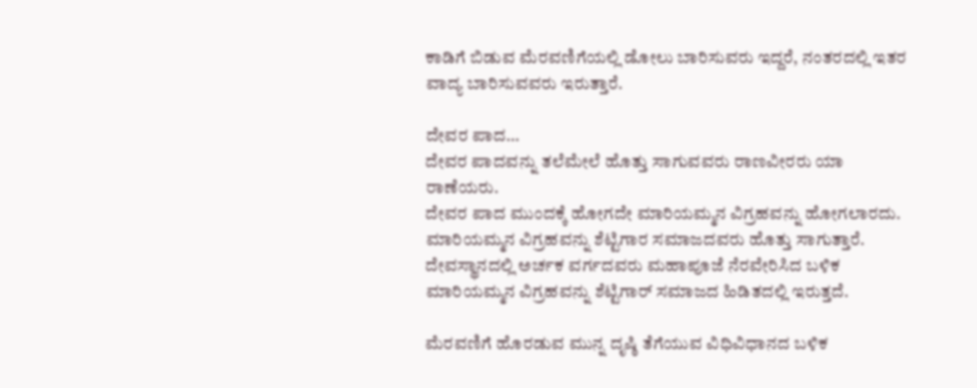ಕಾಡಿಗೆ ಬಿಡುವ ಮೆರವಣಿಗೆಯಲ್ಲಿ ಡೋಲು ಬಾರಿಸುವರು ಇದ್ದರೆ, ನಂತರದಲ್ಲಿ ಇತರ ವಾದ್ಯ ಬಾರಿಸುವವರು ಇರುತ್ತಾರೆ.

ದೇವರ ಪಾದ…
ದೇವರ ಪಾದವನ್ನು ತಲೆಮೇಲೆ ಹೊತ್ತು ಸಾಗುವವರು ರಾಣವೀರರು ಯಾ ರಾಣೆಯರು.
ದೇವರ ಪಾದ ಮುಂದಕ್ಕೆ ಹೋಗದೇ ಮಾರಿಯಮ್ಮನ ವಿಗ್ರಹವನ್ನು ಹೋಗಲಾರದು.
ಮಾರಿಯಮ್ಮನ ವಿಗ್ರಹವನ್ನು ಶೆಟ್ಟಿಗಾರ ಸಮಾಜದವರು ಹೊತ್ತು ಸಾಗುತ್ತಾರೆ.
ದೇವಸ್ಥಾನದಲ್ಲಿ ಅರ್ಚಕ ವರ್ಗದವರು ಮಹಾಪೂಜೆ ನೆರವೇರಿಸಿದ ಬಳಿಕ ಮಾರಿಯಮ್ಮನ ವಿಗ್ರಹವನ್ನು ಶೆಟ್ಟಿಗಾರ್ ಸಮಾಜದ ಹಿಡಿತದಲ್ಲಿ ಇರುತ್ತದೆ.

ಮೆರವಣಿಗೆ ಹೊರಡುವ ಮುನ್ನ ದೃಷ್ಠಿ ತೆಗೆಯುವ ವಿಧಿವಿಧಾನದ ಬಳಿಕ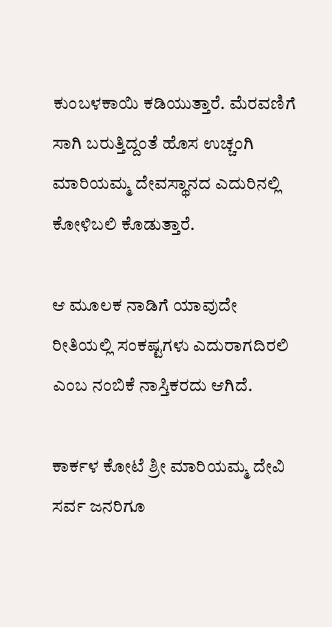ಕುಂಬಳಕಾಯಿ ಕಡಿಯುತ್ತಾರೆ. ಮೆರವಣಿಗೆ ಸಾಗಿ ಬರುತ್ತಿದ್ದಂತೆ ಹೊಸ ಉಚ್ಚಂಗಿ ಮಾರಿಯಮ್ಮ ದೇವಸ್ಥಾನದ ಎದುರಿನಲ್ಲಿ ಕೋಳಿಬಲಿ ಕೊಡುತ್ತಾರೆ.

ಆ ಮೂಲಕ ನಾಡಿಗೆ ಯಾವುದೇ ರೀತಿಯಲ್ಲಿ ಸಂಕಷ್ಟಗಳು ಎದುರಾಗದಿರಲಿ ಎಂಬ ನಂಬಿಕೆ ನಾಸ್ತಿಕರದು ಆಗಿದೆ.

ಕಾರ್ಕಳ ಕೋಟೆ ಶ್ರೀ ಮಾರಿಯಮ್ಮ ದೇವಿ ಸರ್ವ ಜನರಿಗೂ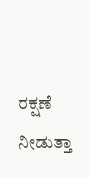ರಕ್ಷಣೆ ನೀಡುತ್ತಾ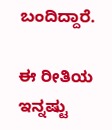ಬಂದಿದ್ದಾರೆ.

ಈ ರೀತಿಯ ಇನ್ನಷ್ಟು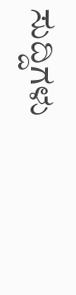ಸುದ್ದಿಗಳು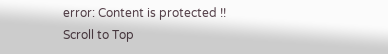error: Content is protected !!
Scroll to Top